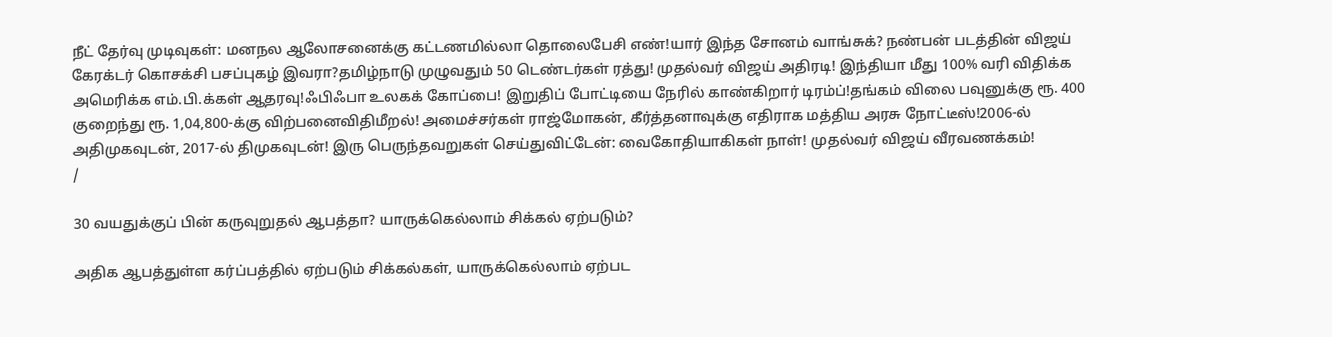நீட் தேர்வு முடிவுகள்: மனநல ஆலோசனைக்கு கட்டணமில்லா தொலைபேசி எண்!யார் இந்த சோனம் வாங்சுக்? நண்பன் படத்தின் விஜய் கேரக்டர் கொசக்சி பசப்புகழ் இவரா?தமிழ்நாடு முழுவதும் 50 டெண்டர்கள் ரத்து! முதல்வர் விஜய் அதிரடி! இந்தியா மீது 100% வரி விதிக்க அமெரிக்க எம்.பி.க்கள் ஆதரவு!ஃபிஃபா உலகக் கோப்பை! இறுதிப் போட்டியை நேரில் காண்கிறார் டிரம்ப்!தங்கம் விலை பவுனுக்கு ரூ. 400 குறைந்து ரூ. 1,04,800-க்கு விற்பனைவிதிமீறல்! அமைச்சர்கள் ராஜ்மோகன், கீர்த்தனாவுக்கு எதிராக மத்திய அரசு நோட்டீஸ்!2006-ல் அதிமுகவுடன், 2017-ல் திமுகவுடன்! இரு பெருந்தவறுகள் செய்துவிட்டேன்: வைகோதியாகிகள் நாள்! முதல்வர் விஜய் வீரவணக்கம்!
/

30 வயதுக்குப் பின் கருவுறுதல் ஆபத்தா? யாருக்கெல்லாம் சிக்கல் ஏற்படும்?

அதிக ஆபத்துள்ள கர்ப்பத்தில் ஏற்படும் சிக்கல்கள், யாருக்கெல்லாம் ஏற்பட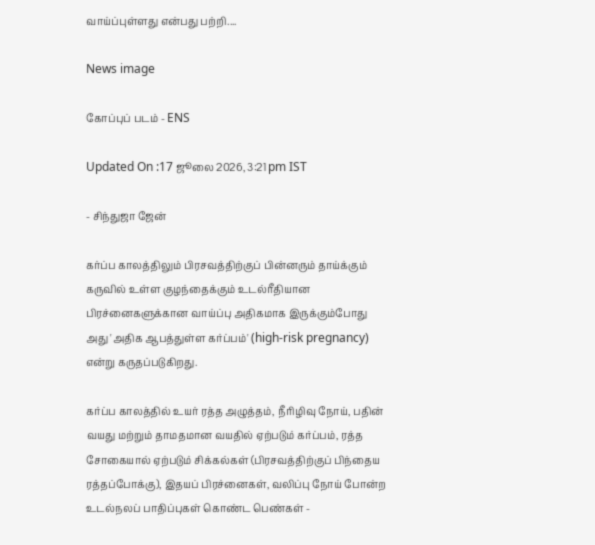வாய்ப்புள்ளது என்பது பற்றி....

News image

கோப்புப் படம் - ENS

Updated On :17 ஜூலை 2026, 3:21 pm IST

- சிந்துஜா ஜேன்

கர்ப்ப காலத்திலும் பிரசவத்திற்குப் பின்னரும் தாய்க்கும் கருவில் உள்ள குழந்தைக்கும் உடல்ரீதியான பிரச்னைகளுக்கான வாய்ப்பு அதிகமாக இருக்கும்போது அது 'அதிக ஆபத்துள்ள கர்ப்பம்' (high-risk pregnancy) என்று கருதப்படுகிறது.

கர்ப்ப காலத்தில் உயர் ரத்த அழுத்தம், நீரிழிவு நோய், பதின் வயது மற்றும் தாமதமான வயதில் ஏற்படும் கர்ப்பம், ரத்த சோகையால் ஏற்படும் சிக்கல்கள் (பிரசவத்திற்குப் பிந்தைய ரத்தப்போக்கு), இதயப் பிரச்னைகள், வலிப்பு நோய் போன்ற உடல்நலப் பாதிப்புகள் கொண்ட பெண்கள் -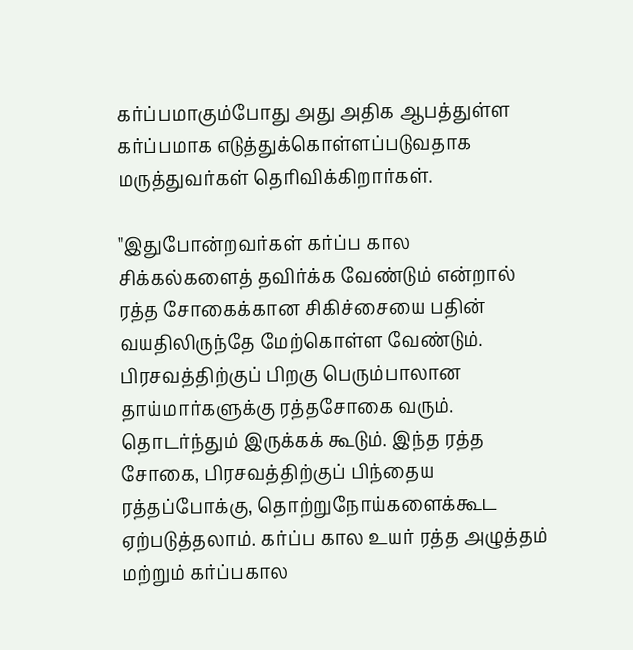கர்ப்பமாகும்போது அது அதிக ஆபத்துள்ள கர்ப்பமாக எடுத்துக்கொள்ளப்படுவதாக மருத்துவர்கள் தெரிவிக்கிறார்கள்.

"இதுபோன்றவர்கள் கர்ப்ப கால சிக்கல்களைத் தவிர்க்க வேண்டும் என்றால் ரத்த சோகைக்கான சிகிச்சையை பதின் வயதிலிருந்தே மேற்கொள்ள வேண்டும். பிரசவத்திற்குப் பிறகு பெரும்பாலான தாய்மார்களுக்கு ரத்தசோகை வரும். தொடர்ந்தும் இருக்கக் கூடும். இந்த ரத்த சோகை, பிரசவத்திற்குப் பிந்தைய ரத்தப்போக்கு, தொற்றுநோய்களைக்கூட ஏற்படுத்தலாம். கர்ப்ப கால உயர் ரத்த அழுத்தம் மற்றும் கர்ப்பகால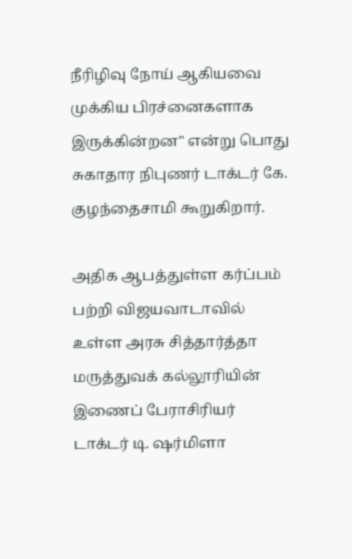நீரிழிவு நோய் ஆகியவை முக்கிய பிரச்னைகளாக இருக்கின்றன" என்று பொது சுகாதார நிபுணர் டாக்டர் கே. குழந்தைசாமி கூறுகிறார்.

அதிக ஆபத்துள்ள கர்ப்பம் பற்றி விஜயவாடாவில் உள்ள அரசு சித்தார்த்தா மருத்துவக் கல்லூரியின் இணைப் பேராசிரியர் டாக்டர் டி. ஷர்மிளா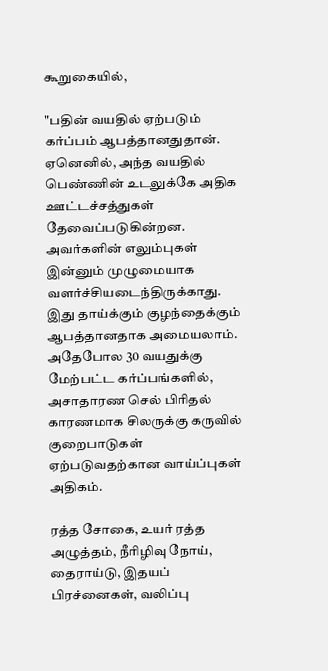கூறுகையில்,

"பதின் வயதில் ஏற்படும் கர்ப்பம் ஆபத்தானதுதான். ஏனெனில், அந்த வயதில் பெண்ணின் உடலுக்கே அதிக ஊட்டச்சத்துகள் தேவைப்படுகின்றன. அவர்களின் எலும்புகள் இன்னும் முழுமையாக வளர்ச்சியடைந்திருக்காது. இது தாய்க்கும் குழந்தைக்கும் ஆபத்தானதாக அமையலாம். அதேபோல 30 வயதுக்கு மேற்பட்ட கர்ப்பங்களில், அசாதாரண செல் பிரிதல் காரணமாக சிலருக்கு கருவில் குறைபாடுகள் ஏற்படுவதற்கான வாய்ப்புகள் அதிகம்.

ரத்த சோகை, உயர் ரத்த அழுத்தம், நீரிழிவு நோய், தைராய்டு, இதயப் பிரச்னைகள், வலிப்பு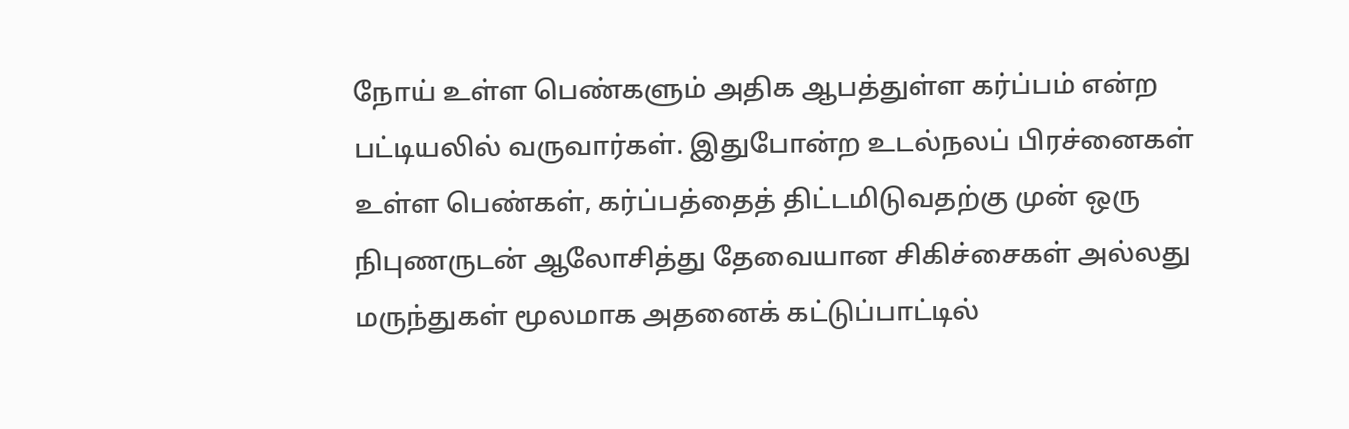நோய் உள்ள பெண்களும் அதிக ஆபத்துள்ள கர்ப்பம் என்ற பட்டியலில் வருவார்கள். இதுபோன்ற உடல்நலப் பிரச்னைகள் உள்ள பெண்கள், கர்ப்பத்தைத் திட்டமிடுவதற்கு முன் ஒரு நிபுணருடன் ஆலோசித்து தேவையான சிகிச்சைகள் அல்லது மருந்துகள் மூலமாக அதனைக் கட்டுப்பாட்டில்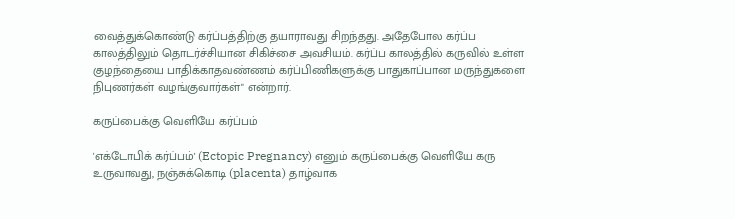வைத்துக்கொண்டு கர்ப்பத்திற்கு தயாராவது சிறந்தது. அதேபோல கர்ப்ப காலத்திலும் தொடர்ச்சியான சிகிச்சை அவசியம். கர்ப்ப காலத்தில் கருவில் உள்ள குழந்தையை பாதிக்காதவண்ணம் கர்ப்பிணிகளுக்கு பாதுகாப்பான மருந்துகளை நிபுணர்கள் வழங்குவார்கள்" என்றார்.

கருப்பைக்கு வெளியே கர்ப்பம்

'எக்டோபிக் கர்ப்பம்' (Ectopic Pregnancy) எனும் கருப்பைக்கு வெளியே கரு உருவாவது, நஞ்சுக்கொடி (placenta) தாழ்வாக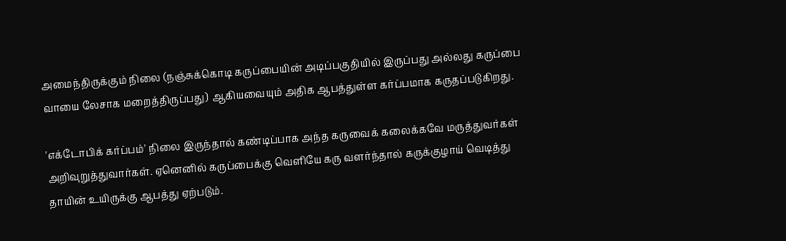அமைந்திருக்கும் நிலை (நஞ்சுக்கொடி கருப்பையின் அடிப்பகுதியில் இருப்பது அல்லது கருப்பை வாயை லேசாக மறைத்திருப்பது) ஆகியவையும் அதிக ஆபத்துள்ள கர்ப்பமாக கருதப்படுகிறது.

'எக்டோபிக் கர்ப்பம்' நிலை இருந்தால் கண்டிப்பாக அந்த கருவைக் கலைக்கவே மருத்துவர்கள் அறிவுறுத்துவார்கள். ஏனெனில் கருப்பைக்கு வெளியே கரு வளர்ந்தால் கருக்குழாய் வெடித்து தாயின் உயிருக்கு ஆபத்து ஏற்படும்.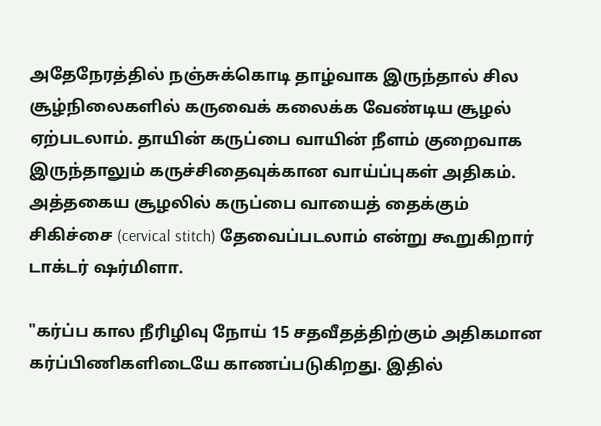அதேநேரத்தில் நஞ்சுக்கொடி தாழ்வாக இருந்தால் சில சூழ்நிலைகளில் கருவைக் கலைக்க வேண்டிய சூழல் ஏற்படலாம். தாயின் கருப்பை வாயின் நீளம் குறைவாக இருந்தாலும் கருச்சிதைவுக்கான வாய்ப்புகள் அதிகம். அத்தகைய சூழலில் கருப்பை வாயைத் தைக்கும் சிகிச்சை (cervical stitch) தேவைப்படலாம் என்று கூறுகிறார் டாக்டர் ஷர்மிளா.

"கர்ப்ப கால நீரிழிவு நோய் 15 சதவீதத்திற்கும் அதிகமான கர்ப்பிணிகளிடையே காணப்படுகிறது. இதில்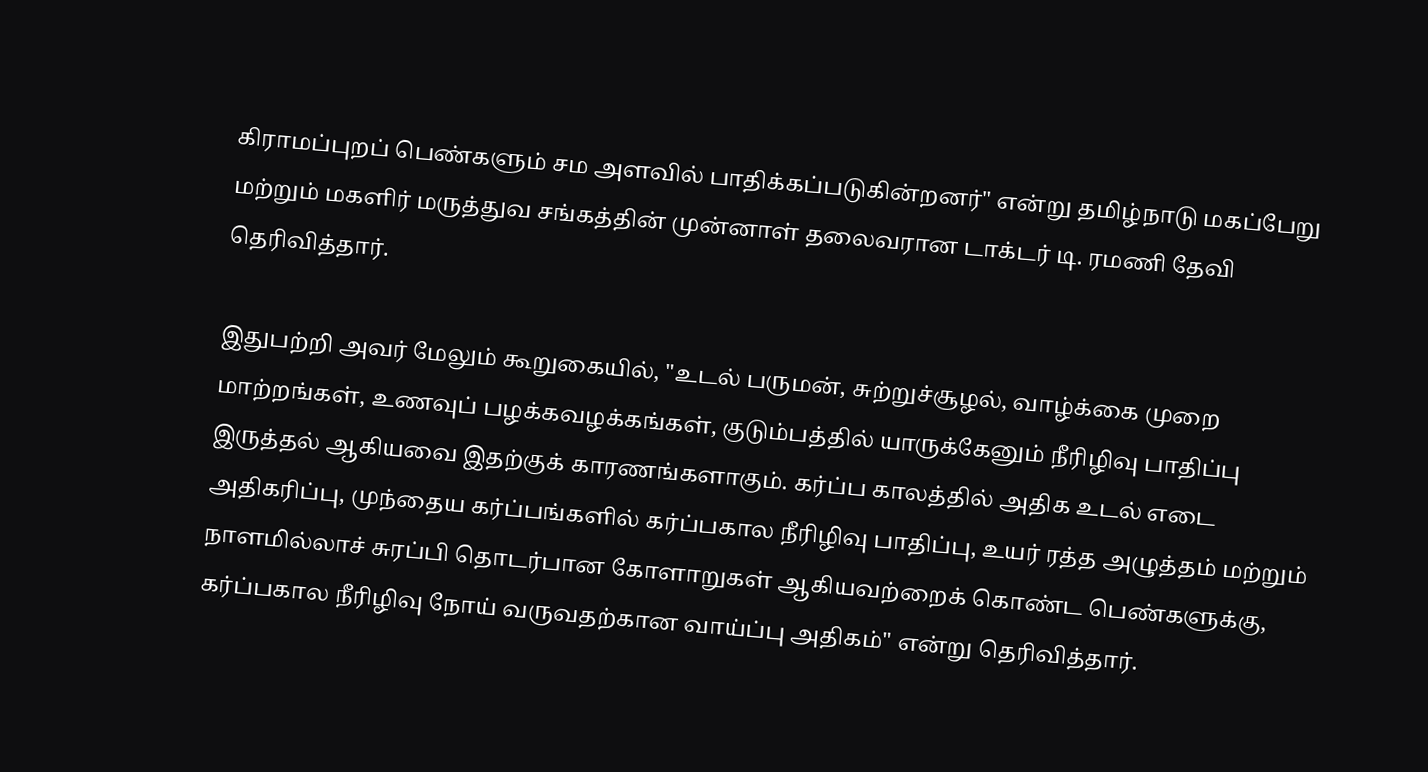கிராமப்புறப் பெண்களும் சம அளவில் பாதிக்கப்படுகின்றனர்" என்று தமிழ்நாடு மகப்பேறு மற்றும் மகளிர் மருத்துவ சங்கத்தின் முன்னாள் தலைவரான டாக்டர் டி. ரமணி தேவி தெரிவித்தார்.

இதுபற்றி அவர் மேலும் கூறுகையில், "உடல் பருமன், சுற்றுச்சூழல், வாழ்க்கை முறை மாற்றங்கள், உணவுப் பழக்கவழக்கங்கள், குடும்பத்தில் யாருக்கேனும் நீரிழிவு பாதிப்பு இருத்தல் ஆகியவை இதற்குக் காரணங்களாகும். கர்ப்ப காலத்தில் அதிக உடல் எடை அதிகரிப்பு, முந்தைய கர்ப்பங்களில் கர்ப்பகால நீரிழிவு பாதிப்பு, உயர் ரத்த அழுத்தம் மற்றும் நாளமில்லாச் சுரப்பி தொடர்பான கோளாறுகள் ஆகியவற்றைக் கொண்ட பெண்களுக்கு, கர்ப்பகால நீரிழிவு நோய் வருவதற்கான வாய்ப்பு அதிகம்" என்று தெரிவித்தார்.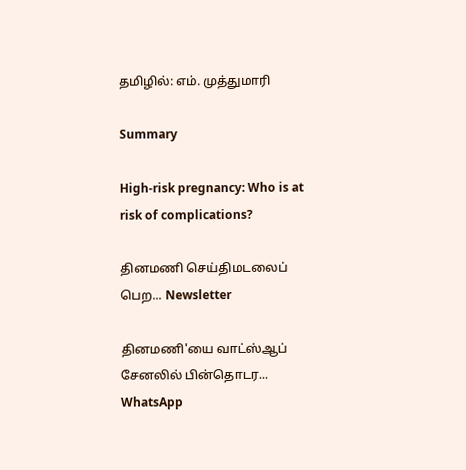தமிழில்: எம். முத்துமாரி

Summary

High-risk pregnancy: Who is at risk of complications?

தினமணி செய்திமடலைப் பெற... Newsletter

தினமணி'யை வாட்ஸ்ஆப் சேனலில் பின்தொடர... WhatsApp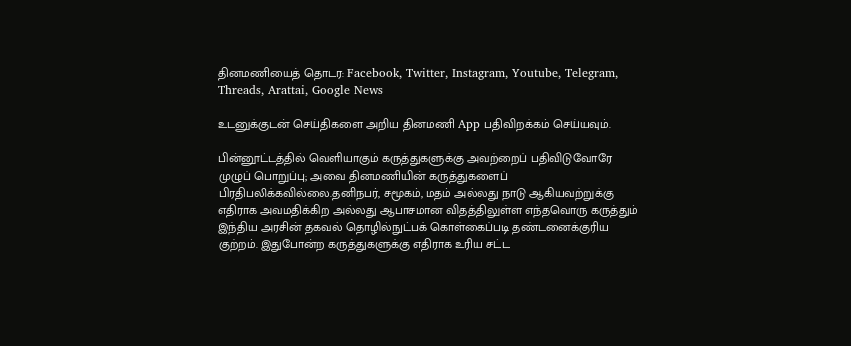தினமணியைத் தொடர: Facebook, Twitter, Instagram, Youtube, Telegram, Threads, Arattai, Google News

உடனுக்குடன் செய்திகளை அறிய தினமணி App பதிவிறக்கம் செய்யவும்.

பின்னூட்டத்தில் வெளியாகும் கருத்துகளுக்கு அவற்றைப் பதிவிடுவோரே முழுப் பொறுப்பு; அவை தினமணியின் கருத்துகளைப் பிரதிபலிக்கவில்லை.தனிநபர், சமூகம், மதம் அல்லது நாடு ஆகியவற்றுக்கு எதிராக அவமதிக்கிற அல்லது ஆபாசமான விதத்திலுள்ள எந்தவொரு கருத்தும் இந்திய அரசின் தகவல் தொழில்நுட்பக் கொள்கைப்படி தண்டனைக்குரிய குற்றம். இதுபோன்ற கருத்துகளுக்கு எதிராக உரிய சட்ட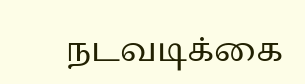நடவடிக்கை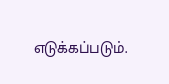எடுக்கப்படும்.